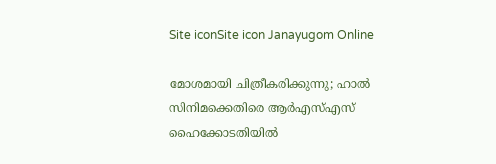Site iconSite icon Janayugom Online

മോശമായി ചിത്രീകരിക്കുന്നു; ഹാൽ സിനിമക്കെതിരെ ആർഎസ്എസ് ഹൈക്കോടതിയിൽ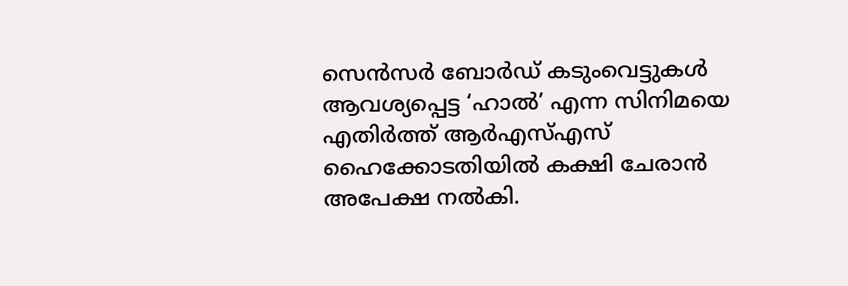സെൻസർ ബോർഡ് കടുംവെട്ടുകൾ ആവശ്യപ്പെട്ട ‘ഹാൽ’ എന്ന സിനിമയെ എതിർത്ത് ആർഎസ്എസ് ഹൈക്കോടതിയിൽ കക്ഷി ചേരാൻ അപേക്ഷ നൽകി.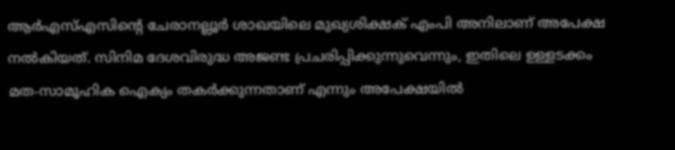ആർഎസ്എസിൻ്റെ ചേരാനല്ലൂർ ശാഖയിലെ മുഖ്യശിക്ഷക് എംപി അനിലാണ് അപേക്ഷ നൽകിയത്. സിനിമ ദേശവിരുദ്ധ അജണ്ട പ്രചരിപ്പിക്കുന്നുവെന്നും, ഇതിലെ ഉള്ളടക്കം മത‑സാമൂഹിക ഐക്യം തകർക്കുന്നതാണ് എന്നും അപേക്ഷയിൽ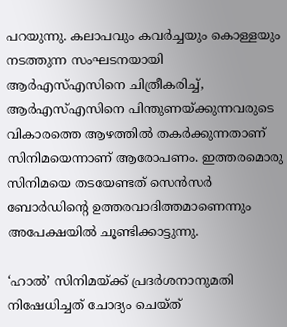പറയുന്നു. കലാപവും കവർച്ചയും കൊള്ളയും നടത്തുന്ന സംഘടനയായി ആർഎസ്എസിനെ ചിത്രീകരിച്ച്, ആർഎസ്എസിനെ പിന്തുണയ്ക്കുന്നവരുടെ വികാരത്തെ ആഴത്തിൽ തകർക്കുന്നതാണ് സിനിമയെന്നാണ് ആരോപണം. ഇത്തരമൊരു സിനിമയെ തടയേണ്ടത് സെൻസർ ബോർഡിൻ്റെ ഉത്തരവാദിത്തമാണെന്നും അപേക്ഷയിൽ ചൂണ്ടിക്കാട്ടുന്നു.

‘ഹാൽ’ സിനിമയ്ക്ക് പ്രദർശനാനുമതി നിഷേധിച്ചത് ചോദ്യം ചെയ്ത്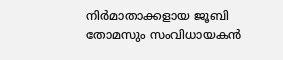നിർമാതാക്കളായ ജൂബി തോമസും സംവിധായകൻ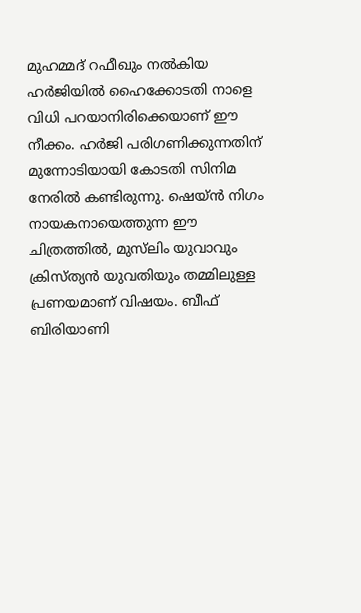മുഹമ്മദ് റഫീഖും നൽകിയ ഹർജിയിൽ ഹൈക്കോടതി നാളെ വിധി പറയാനിരിക്കെയാണ് ഈ നീക്കം. ഹർജി പരിഗണിക്കുന്നതിന് മുന്നോടിയായി കോടതി സിനിമ നേരിൽ കണ്ടിരുന്നു. ഷെയ്ൻ നിഗം നായകനായെത്തുന്ന ഈ ചിത്രത്തിൽ, മുസ്‌ലിം യുവാവും ക്രിസ്ത്യൻ യുവതിയും തമ്മിലുള്ള പ്രണയമാണ് വിഷയം. ബീഫ് ബിരിയാണി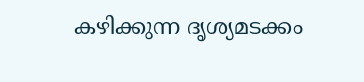കഴിക്കുന്ന ദൃശ്യമടക്കം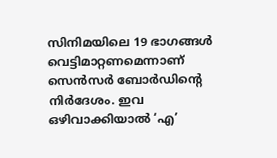സിനിമയിലെ 19 ഭാഗങ്ങൾ വെട്ടിമാറ്റണമെന്നാണ് സെൻസർ ബോർഡിന്റെ നിർദേശം. ഇവ ഒഴിവാക്കിയാൽ ‘എ’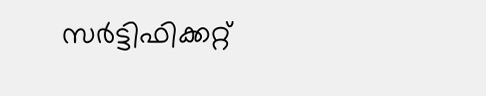സർട്ടിഫിക്കറ്റ്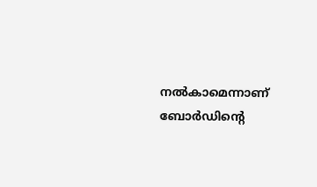നൽകാമെന്നാണ് ബോർഡിന്റെ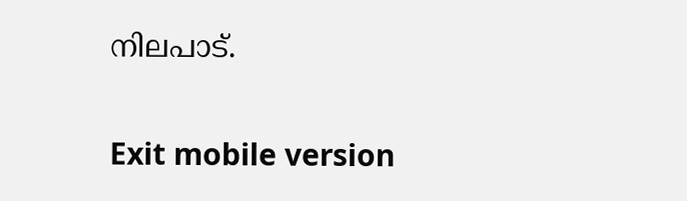നിലപാട്.

Exit mobile version